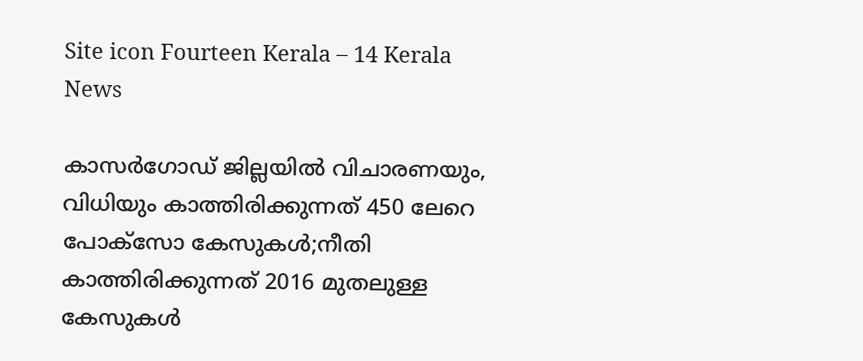Site icon Fourteen Kerala – 14 Kerala News

കാസർഗോഡ് ജില്ലയിൽ വിചാരണയും, വിധിയും കാത്തിരിക്കുന്നത് 450 ലേറെ പോക്‌സോ കേസുകൾ;നീതി കാത്തിരിക്കുന്നത് 2016 മുതലുള്ള കേസുകൾ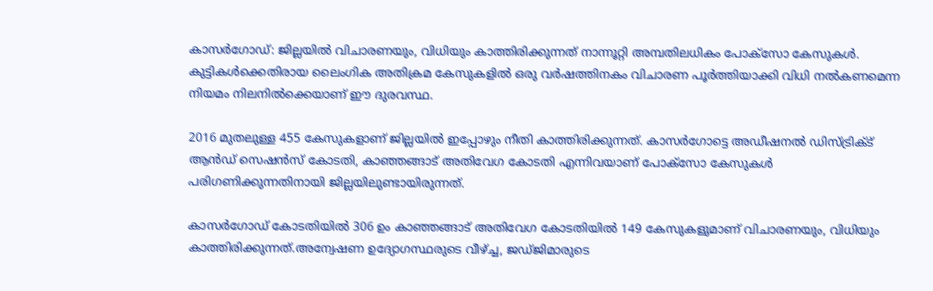കാസർഗോഡ്: ജില്ലയിൽ വിചാരണയും, വിധിയും കാത്തിരിക്കുന്നത് നാന്നൂറ്റി അമ്പതിലധികം പോക്‌സോ കേസുകൾ. കുട്ടികൾക്കെതിരായ ലൈംഗിക അതിക്രമ കേസുകളിൽ ഒരു വർഷത്തിനകം വിചാരണ പൂർത്തിയാക്കി വിധി നൽകണമെന്ന നിയമം നിലനിൽക്കെയാണ് ഈ ദുരവസ്ഥ.

2016 മുതലുള്ള 455 കേസുകളാണ് ജില്ലയിൽ ഇപ്പോഴും നീതി കാത്തിരിക്കുന്നത്. കാസർഗോട്ടെ അഡീഷനൽ ഡിസ്ട്രിക്ട് ആൻഡ് സെഷൻസ് കോടതി, കാഞ്ഞങ്ങാട് അതിവേഗ കോടതി എന്നിവയാണ് പോക്‌സോ കേസുകൾ പരിഗണിക്കുന്നതിനായി ജില്ലയിലുണ്ടായിരുന്നത്.

കാസർഗോഡ് കോടതിയിൽ 306 ഉം കാഞ്ഞങ്ങാട് അതിവേഗ കോടതിയിൽ 149 കേസുകളുമാണ് വിചാരണയും, വിധിയും കാത്തിരിക്കുന്നത്.അന്വേഷണ ഉദ്യോഗസ്ഥരുടെ വീഴ്ച്ച, ജഡ്ജിമാരുടെ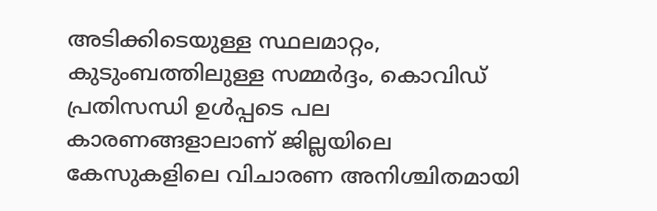അടിക്കിടെയുള്ള സ്ഥലമാറ്റം, കുടുംബത്തിലുള്ള സമ്മർദ്ദം, കൊവിഡ് പ്രതിസന്ധി ഉൾപ്പടെ പല കാരണങ്ങളാലാണ് ജില്ലയിലെ കേസുകളിലെ വിചാരണ അനിശ്ചിതമായി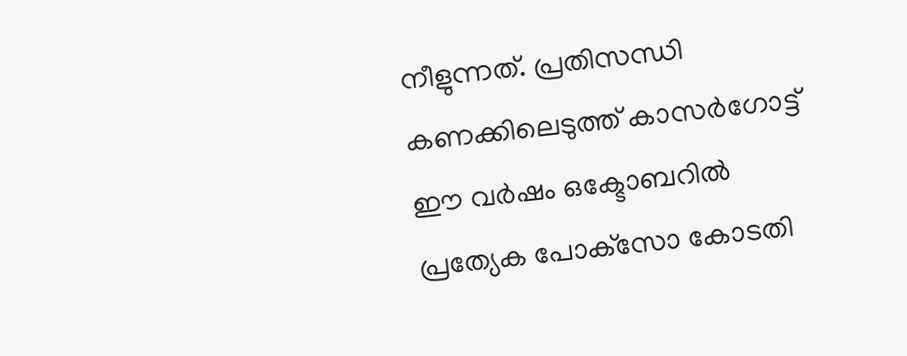നീളുന്നത്. പ്രതിസന്ധി കണക്കിലെടുത്ത് കാസർഗോട്ട് ഈ വർഷം ഒക്ടോബറിൽ പ്രത്യേക പോക്‌സോ കോടതി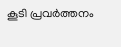കൂടി പ്രവർത്തനം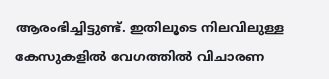ആരംഭിച്ചിട്ടുണ്ട്. ഇതിലൂടെ നിലവിലുള്ള കേസുകളിൽ വേഗത്തിൽ വിചാരണ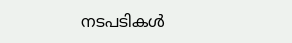നടപടികൾ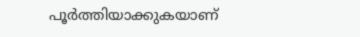പൂർത്തിയാക്കുകയാണ്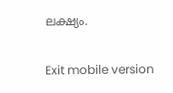ലക്ഷ്യം.

Exit mobile version